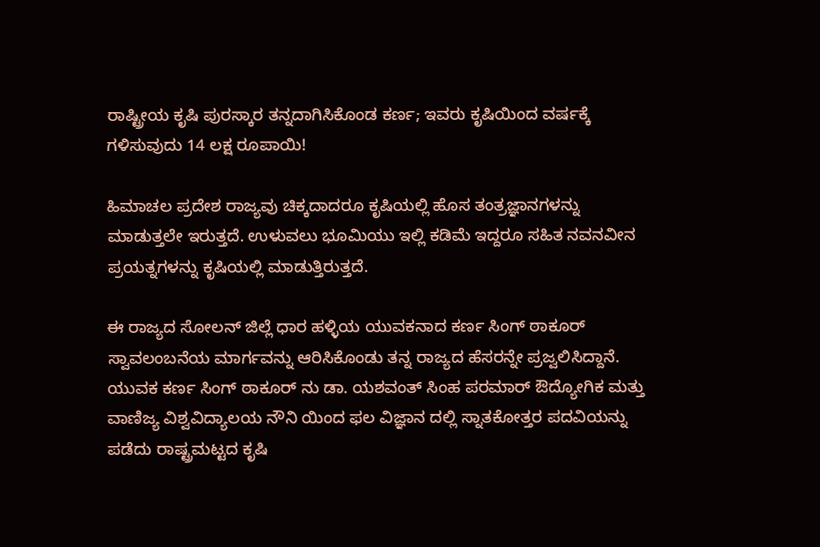ರಾಷ್ಟ್ರೀಯ ಕೃಷಿ ಪುರಸ್ಕಾರ ತನ್ನದಾಗಿಸಿಕೊಂಡ ಕರ್ಣ; ಇವರು ಕೃಷಿಯಿಂದ ವರ್ಷಕ್ಕೆ ಗಳಿಸುವುದು 14 ಲಕ್ಷ ರೂಪಾಯಿ!

ಹಿಮಾಚಲ ಪ್ರದೇಶ ರಾಜ್ಯವು ಚಿಕ್ಕದಾದರೂ ಕೃಷಿಯಲ್ಲಿ ಹೊಸ ತಂತ್ರಜ್ಞಾನಗಳನ್ನು ಮಾಡುತ್ತಲೇ ಇರುತ್ತದೆ. ಉಳುವಲು ಭೂಮಿಯು ಇಲ್ಲಿ ಕಡಿಮೆ ಇದ್ದರೂ ಸಹಿತ ನವನವೀನ ಪ್ರಯತ್ನಗಳನ್ನು ಕೃಷಿಯಲ್ಲಿ ಮಾಡುತ್ತಿರುತ್ತದೆ.

ಈ ರಾಜ್ಯದ ಸೋಲನ್ ಜಿಲ್ಲೆ ಧಾರ ಹಳ್ಳಿಯ ಯುವಕನಾದ ಕರ್ಣ ಸಿಂಗ್ ಠಾಕೂರ್ ಸ್ವಾವಲಂಬನೆಯ ಮಾರ್ಗವನ್ನು ಆರಿಸಿಕೊಂಡು ತನ್ನ ರಾಜ್ಯದ ಹೆಸರನ್ನೇ ಪ್ರಜ್ವಲಿಸಿದ್ದಾನೆ. ಯುವಕ ಕರ್ಣ ಸಿಂಗ್ ಠಾಕೂರ್ ನು ಡಾ. ಯಶವಂತ್ ಸಿಂಹ ಪರಮಾರ್ ಔದ್ಯೋಗಿಕ ಮತ್ತು ವಾಣಿಜ್ಯ ವಿಶ್ವವಿದ್ಯಾಲಯ ನೌನಿ ಯಿಂದ ಫಲ ವಿಜ್ಞಾನ ದಲ್ಲಿ ಸ್ನಾತಕೋತ್ತರ ಪದವಿಯನ್ನು ಪಡೆದು ರಾಷ್ಟ್ರಮಟ್ಟದ ಕೃಷಿ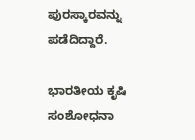ಪುರಸ್ಕಾರವನ್ನು ಪಡೆದಿದ್ದಾರೆ.

ಭಾರತೀಯ ಕೃಷಿ ಸಂಶೋಧನಾ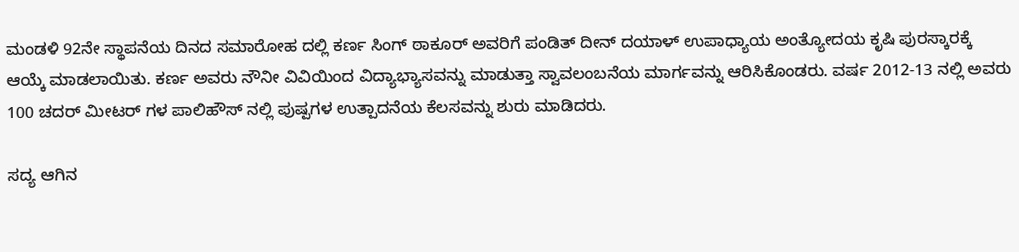ಮಂಡಳಿ 92ನೇ ಸ್ಥಾಪನೆಯ ದಿನದ ಸಮಾರೋಹ ದಲ್ಲಿ ಕರ್ಣ ಸಿಂಗ್ ಠಾಕೂರ್ ಅವರಿಗೆ ಪಂಡಿತ್ ದೀನ್ ದಯಾಳ್ ಉಪಾಧ್ಯಾಯ ಅಂತ್ಯೋದಯ ಕೃಷಿ ಪುರಸ್ಕಾರಕ್ಕೆ ಆಯ್ಕೆ ಮಾಡಲಾಯಿತು. ಕರ್ಣ ಅವರು ನೌನೀ ವಿವಿಯಿಂದ ವಿದ್ಯಾಭ್ಯಾಸವನ್ನು ಮಾಡುತ್ತಾ ಸ್ವಾವಲಂಬನೆಯ ಮಾರ್ಗವನ್ನು ಆರಿಸಿಕೊಂಡರು. ವರ್ಷ 2012-13 ನಲ್ಲಿ ಅವರು 100 ಚದರ್ ಮೀಟರ್ ಗಳ ಪಾಲಿಹೌಸ್ ನಲ್ಲಿ ಪುಷ್ಪಗಳ ಉತ್ಪಾದನೆಯ ಕೆಲಸವನ್ನು ಶುರು ಮಾಡಿದರು.

ಸದ್ಯ ಆಗಿನ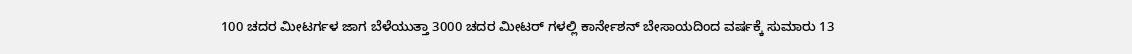100 ಚದರ ಮೀಟರ್ಗಳ ಜಾಗ ಬೆಳೆಯುತ್ತಾ 3000 ಚದರ ಮೀಟರ್ ಗಳಲ್ಲಿ ಕಾರ್ನೇಶನ್ ಬೇಸಾಯದಿಂದ ವರ್ಷಕ್ಕೆ ಸುಮಾರು 13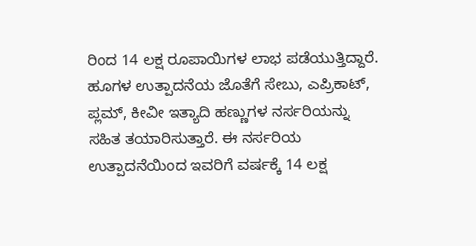ರಿಂದ 14 ಲಕ್ಷ ರೂಪಾಯಿಗಳ ಲಾಭ ಪಡೆಯುತ್ತಿದ್ದಾರೆ. ಹೂಗಳ ಉತ್ಪಾದನೆಯ ಜೊತೆಗೆ ಸೇಬು, ಎಪ್ರಿಕಾಟ್, ಪ್ಲಮ್, ಕೀವೀ ಇತ್ಯಾದಿ ಹಣ್ಣುಗಳ ನರ್ಸರಿಯನ್ನು ಸಹಿತ ತಯಾರಿಸುತ್ತಾರೆ. ಈ ನರ್ಸರಿಯ ಉತ್ಪಾದನೆಯಿಂದ ಇವರಿಗೆ ವರ್ಷಕ್ಕೆ 14 ಲಕ್ಷ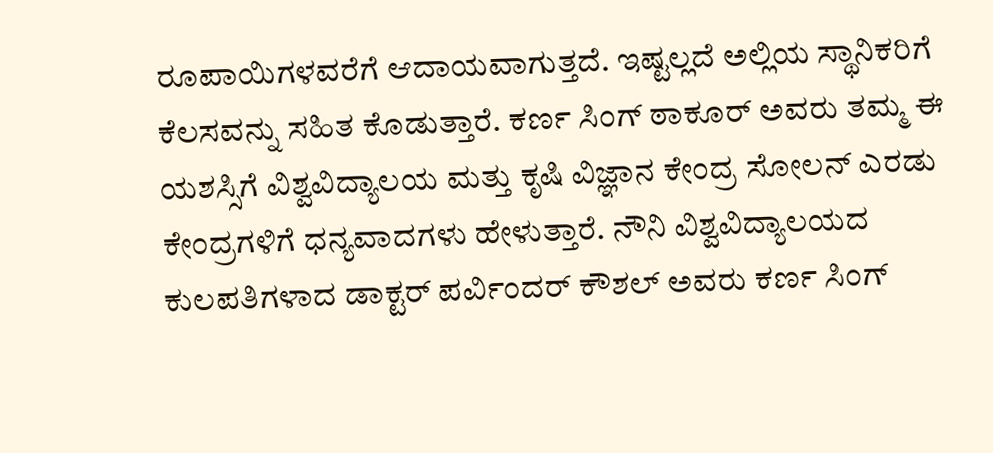ರೂಪಾಯಿಗಳವರೆಗೆ ಆದಾಯವಾಗುತ್ತದೆ. ಇಷ್ಟಲ್ಲದೆ ಅಲ್ಲಿಯ ಸ್ಥಾನಿಕರಿಗೆ ಕೆಲಸವನ್ನು ಸಹಿತ ಕೊಡುತ್ತಾರೆ. ಕರ್ಣ ಸಿಂಗ್ ಠಾಕೂರ್ ಅವರು ತಮ್ಮ ಈ ಯಶಸ್ಸಿಗೆ ವಿಶ್ವವಿದ್ಯಾಲಯ ಮತ್ತು ಕೃಷಿ ವಿಜ್ಞಾನ ಕೇಂದ್ರ ಸೋಲನ್ ಎರಡು ಕೇಂದ್ರಗಳಿಗೆ ಧನ್ಯವಾದಗಳು ಹೇಳುತ್ತಾರೆ. ನೌನಿ ವಿಶ್ವವಿದ್ಯಾಲಯದ ಕುಲಪತಿಗಳಾದ ಡಾಕ್ಟರ್ ಪರ್ವಿಂದರ್ ಕೌಶಲ್ ಅವರು ಕರ್ಣ ಸಿಂಗ್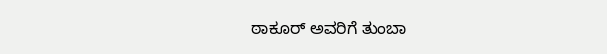ಠಾಕೂರ್ ಅವರಿಗೆ ತುಂಬಾ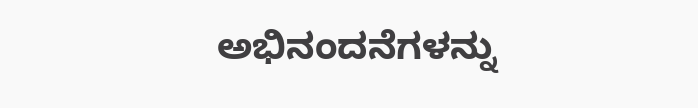ಅಭಿನಂದನೆಗಳನ್ನು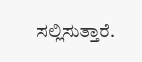ಸಲ್ಲಿಸುತ್ತಾರೆ.